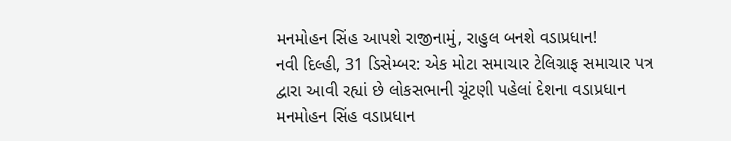મનમોહન સિંહ આપશે રાજીનામું, રાહુલ બનશે વડાપ્રધાન!
નવી દિલ્હી, 31 ડિસેમ્બર: એક મોટા સમાચાર ટેલિગ્રાફ સમાચાર પત્ર દ્વારા આવી રહ્યાં છે લોકસભાની ચૂંટણી પહેલાં દેશના વડાપ્રધાન મનમોહન સિંહ વડાપ્રધાન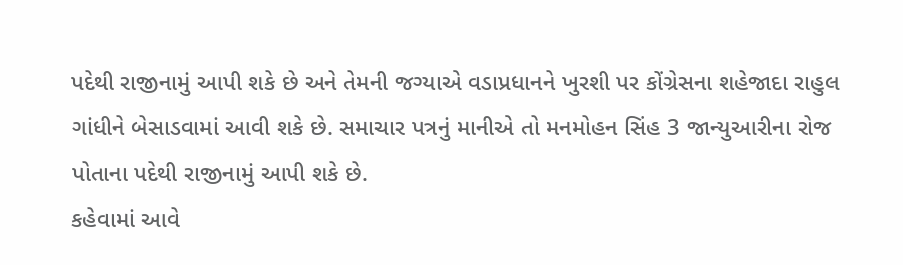પદેથી રાજીનામું આપી શકે છે અને તેમની જગ્યાએ વડાપ્રધાનને ખુરશી પર કોંગ્રેસના શહેજાદા રાહુલ ગાંધીને બેસાડવામાં આવી શકે છે. સમાચાર પત્રનું માનીએ તો મનમોહન સિંહ 3 જાન્યુઆરીના રોજ પોતાના પદેથી રાજીનામું આપી શકે છે.
કહેવામાં આવે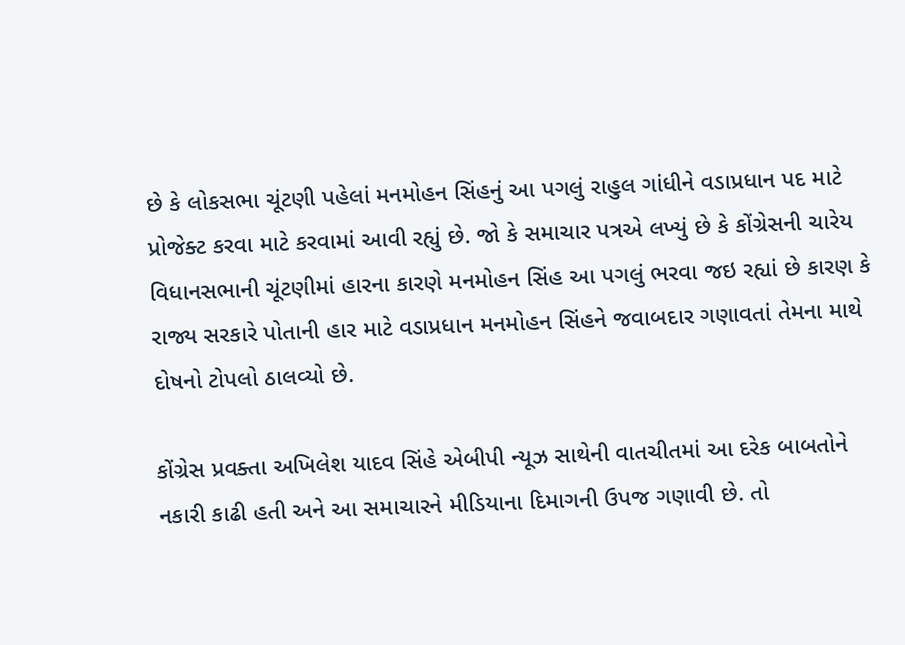છે કે લોકસભા ચૂંટણી પહેલાં મનમોહન સિંહનું આ પગલું રાહુલ ગાંધીને વડાપ્રધાન પદ માટે પ્રોજેક્ટ કરવા માટે કરવામાં આવી રહ્યું છે. જો કે સમાચાર પત્રએ લખ્યું છે કે કોંગ્રેસની ચારેય વિધાનસભાની ચૂંટણીમાં હારના કારણે મનમોહન સિંહ આ પગલું ભરવા જઇ રહ્યાં છે કારણ કે રાજ્ય સરકારે પોતાની હાર માટે વડાપ્રધાન મનમોહન સિંહને જવાબદાર ગણાવતાં તેમના માથે દોષનો ટોપલો ઠાલવ્યો છે.

કોંગ્રેસ પ્રવક્તા અખિલેશ યાદવ સિંહે એબીપી ન્યૂઝ સાથેની વાતચીતમાં આ દરેક બાબતોને નકારી કાઢી હતી અને આ સમાચારને મીડિયાના દિમાગની ઉપજ ગણાવી છે. તો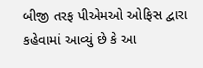બીજી તરફ પીએમઓ ઓફિસ દ્વારા કહેવામાં આવ્યું છે કે આ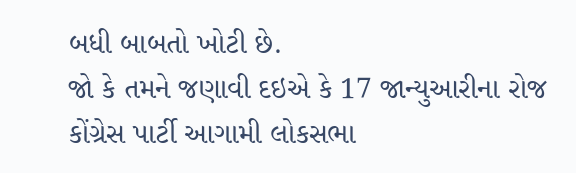બધી બાબતો ખોટી છે.
જો કે તમને જણાવી દઇએ કે 17 જાન્યુઆરીના રોજ કોંગ્રેસ પાર્ટી આગામી લોકસભા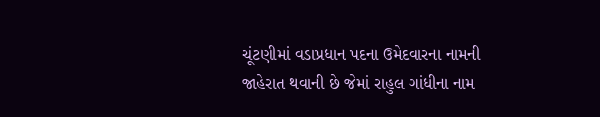ચૂંટણીમાં વડાપ્રધાન પદના ઉમેદવારના નામની જાહેરાત થવાની છે જેમાં રાહુલ ગાંધીના નામ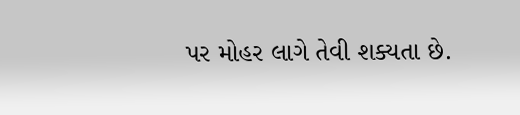પર મોહર લાગે તેવી શક્યતા છે.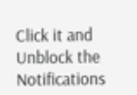Click it and Unblock the Notifications